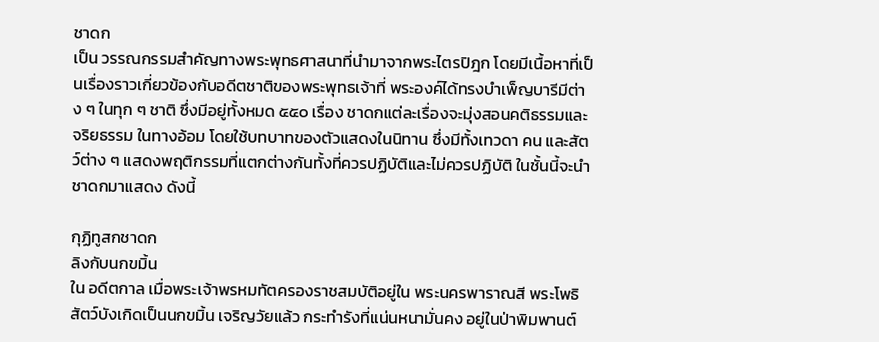ชาดก
เป็น วรรณกรรมสำคัญทางพระพุทธศาสนาที่นำมาจากพระไตรปิฎก โดยมีเนื้อหาที่เป็นเรื่องราวเกี่ยวข้องกับอดีตชาติของพระพุทธเจ้าที่ พระองค์ได้ทรงบำเพ็ญบารีมีต่าง ๆ ในทุก ๆ ชาติ ซึ่งมีอยู่ทั้งหมด ๕๕๐ เรื่อง ชาดกแต่ละเรื่องจะมุ่งสอนคติธรรมและจริยธรรม ในทางอ้อม โดยใช้บทบาทของตัวแสดงในนิทาน ซึ่งมีทั้งเทวดา คน และสัตว์ต่าง ๆ แสดงพฤติกรรมที่แตกต่างกันทั้งที่ควรปฏิบัติและไม่ควรปฏิบัติ ในชั้นนี้จะนำชาดกมาแสดง ดังนี้

กุฏิทูสกชาดก
ลิงกับนกขมิ้น
ใน อดีตกาล เมื่อพระเจ้าพรหมทัตครองราชสมบัติอยู่ใน พระนครพาราณสี พระโพธิสัตว์บังเกิดเป็นนกขมิ้น เจริญวัยแล้ว กระทำรังที่แน่นหนามั่นคง อยู่ในป่าพิมพานต์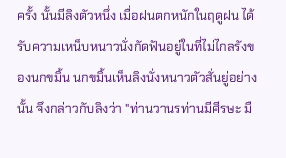ครั้ง นั้นมีลิงตัวหนึ่ง เมื่อฝนตกหนักในฤดูฝน ได้รับความเหน็บหนาวนั่งกัดฟันอยู่ในที่ไม่ไกลรังของนกขมิ้น นกขมิ้นเห็นลิงนั่งหนาวตัวสั่นยู่อย่างนั้น จึงกล่าวกับลิงว่า "ท่านวานรท่านมีศีรษะ มื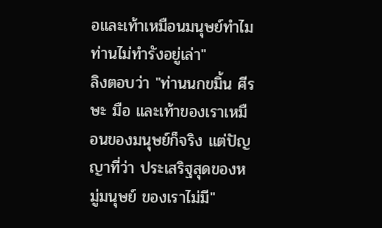อและเท้าเหมือนมนุษย์ทำไมท่านไม่ทำรังอยู่เล่า"
ลิงตอบว่า "ท่านนกขมิ้น ศีรษะ มือ และเท้าของเราเหมือนของมนุษย์ก็จริง แต่ปัญญาที่ว่า ประเสริฐสุดของหมู่มนุษย์ ของเราไม่มี"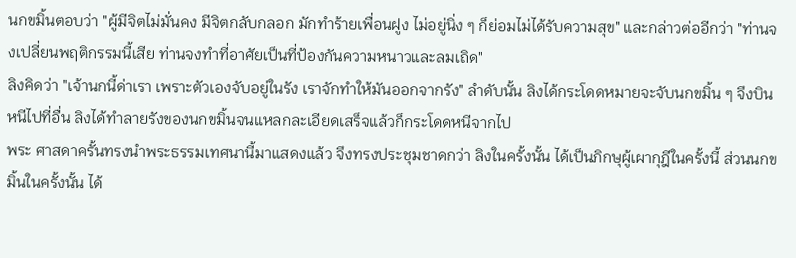นกขมิ้นตอบว่า "ผู้มีจิตไม่มั่นคง มีจิตกลับกลอก มักทำร้ายเพื่อนฝูง ไม่อยู่นิ่ง ๆ ก็ย่อมไม่ได้รับความสุข" และกล่าวต่ออีกว่า "ท่านจงเปลี่ยนพฤติกรรมนี้เสีย ท่านจงทำที่อาศัยเป็นที่ป้องกันความหนาวและลมเถิด"
ลิงคิดว่า "เจ้านกนี้ด่าเรา เพราะตัวเองจับอยู่ในรัง เราจักทำให้มันออกจากรัง" ลำดับนั้น ลิงได้กระโดดหมายจะจับนกขมิ้น ๆ จึงบินหนีไปที่อื่น ลิงได้ทำลายรังของนกขมิ้นจนแหลกละเอียดเสร็จแล้วก็กระโดดหนีจากไป
พระ ศาสดาครั้นทรงนำพระธรรมเทศนานี้มาแสดงแล้ว จึงทรงประชุมชาดกว่า ลิงในครั้งนั้น ได้เป็นภิกษุผู้เผากุฎีในครั้งนี้ ส่วนนกขมิ้นในครั้งนั้น ได้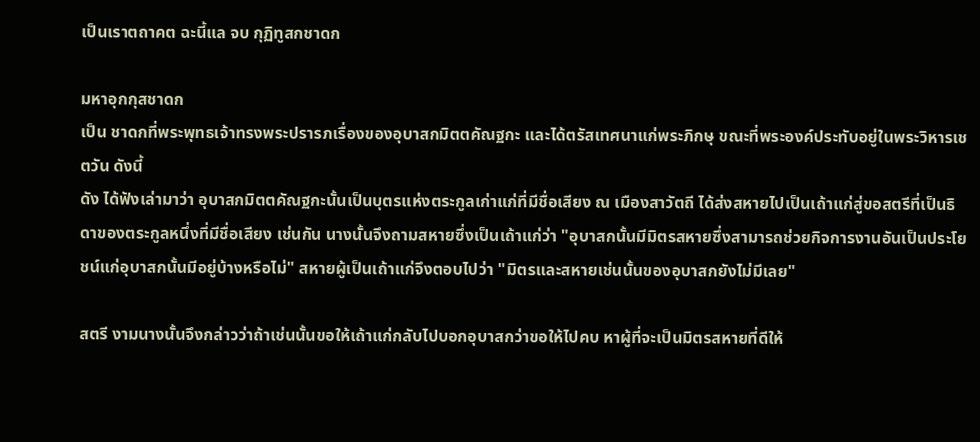เป็นเราตถาคต ฉะนี้แล จบ กุฏิทูสกชาดก

มหาอุกกุสชาดก
เป็น ชาดกที่พระพุทธเจ้าทรงพระปรารภเรื่องของอุบาสกมิตตคัณฐกะ และได้ตรัสเทศนาแก่พระภิกษุ ขณะที่พระองค์ประทับอยู่ในพระวิหารเชตวัน ดังนี้
ดัง ได้ฟังเล่ามาว่า อุบาสกมิตตคัณฐกะนั้นเป็นบุตรแห่งตระกูลเก่าแก่ที่มีชื่อเสียง ณ เมืองสาวัตถี ได้ส่งสหายไปเป็นเถ้าแก่สู่ขอสตรีที่เป็นธิดาของตระกูลหนึ่งที่มีชื่อเสียง เช่นกัน นางนั้นจึงถามสหายซึ่งเป็นเถ้าแก่ว่า "อุบาสกนั้นมีมิตรสหายซึ่งสามารถช่วยกิจการงานอันเป็นประโยชน์แก่อุบาสกนั้นมีอยู่บ้างหรือไม่" สหายผู้เป็นเถ้าแก่จึงตอบไปว่า "มิตรและสหายเช่นนั้นของอุบาสกยังไม่มีเลย"

สตรี งามนางนั้นจึงกล่าวว่าถ้าเช่นนั้นขอให้เถ้าแก่กลับไปบอกอุบาสกว่าขอให้ไปคบ หาผู้ที่จะเป็นมิตรสหายที่ดีให้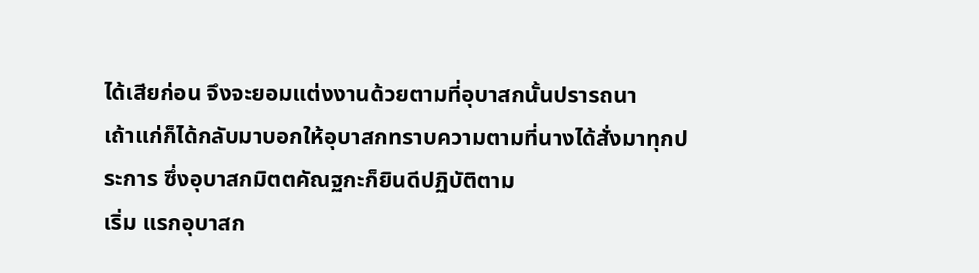ได้เสียก่อน จึงจะยอมแต่งงานด้วยตามที่อุบาสกนั้นปรารถนา
เถ้าแก่ก็ได้กลับมาบอกให้อุบาสกทราบความตามที่นางได้สั่งมาทุกประการ ซึ่งอุบาสกมิตตคัณฐกะก็ยินดีปฏิบัติตาม
เริ่ม แรกอุบาสก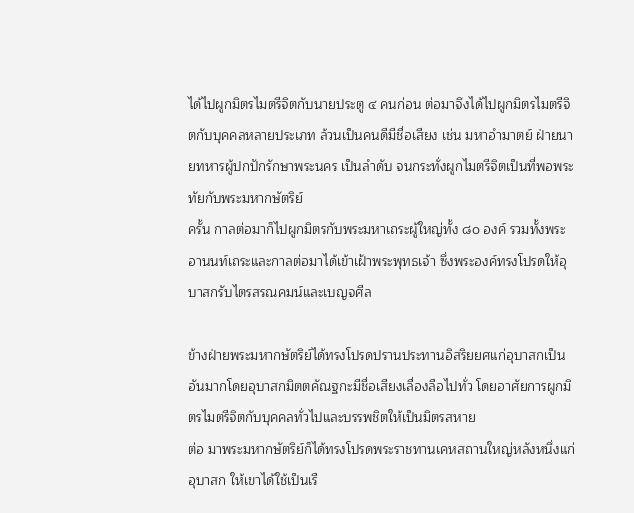ได้ไปผูกมิตรไมตรีจิตกับนายประตู ๔ คนก่อน ต่อมาจึงได้ไปผูกมิตรไมตรีจิตกับบุคคลหลายประเภท ล้วนเป็นคนดีมีชื่อเสียง เช่น มหาอำมาตย์ ฝ่ายนายทหารผู้ปกปักรักษาพระนคร เป็นลำดับ จนกระทั่งผูกไมตรีจิตเป็นที่พอพระทัยกับพระมหากษัตริย์
ครั้น กาลต่อมาก็ไปผูกมิตรกับพระมหาเถระผู้ใหญ่ทั้ง ๘๐ องค์ รวมทั้งพระอานนท์เถระและกาลต่อมาได้เข้าเฝ้าพระพุทธเจ้า ซึ่งพระองค์ทรงโปรดให้อุบาสกรับไตรสรณคมน์และเบญจศีล

ข้างฝ่ายพระมหากษัตริย์ได้ทรงโปรดปรานประทานอิสริยยศแก่อุบาสกเป็นอันมากโดยอุบาสกมิตตคัณฐกะมีชื่อเสียงเลื่องลือไปทั่ว โดยอาศัยการผูกมิตรไมตรีจิตกับบุคคลทั่วไปและบรรพชิตให้เป็นมิตรสหาย
ต่อ มาพระมหากษัตริย์ก็ได้ทรงโปรดพระราชทานเคหสถานใหญ่หลังหนึ่งแก่อุบาสก ให้เขาได้ใช้เป็นเรื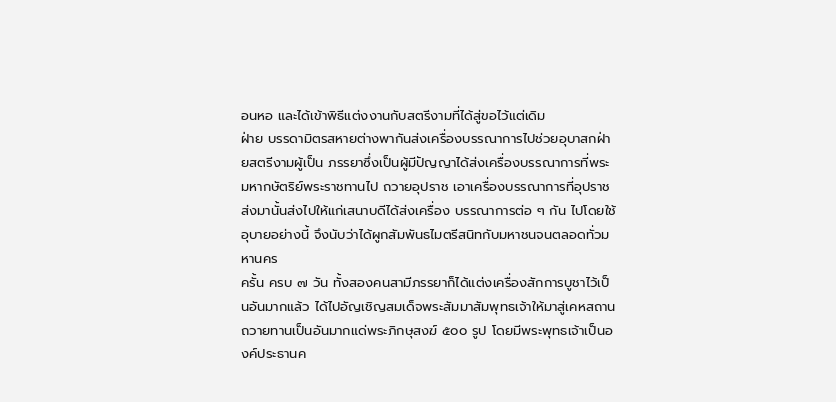อนหอ และได้เข้าพิธีแต่งงานกับสตรีงามที่ได้สู่ขอไว้แต่เดิม
ฝ่าย บรรดามิตรสหายต่างพากันส่งเครื่องบรรณาการไปช่วยอุบาสกฝ่ายสตรีงามผู้เป็น ภรรยาซึ่งเป็นผู้มีปัญญาได้ส่งเครื่องบรรณาการที่พระมหากษัตริย์พระราชทานไป ถวายอุปราช เอาเครื่องบรรณาการที่อุปราชส่งมานั้นส่งไปให้แก่เสนาบดีได้ส่งเครื่อง บรรณาการต่อ ๆ กัน ไปโดยใช้อุบายอย่างนี้ จึงนับว่าได้ผูกสัมพันธไมตรีสนิทกับมหาชนจนตลอดทั่วมหานคร
ครั้น ครบ ๗ วัน ทั้งสองคนสามีภรรยาก็ได้แต่งเครื่องสักการบูชาไว้เป็นอันมากแล้ว ได้ไปอัญเชิญสมเด็จพระสัมมาสัมพุทธเจ้าให้มาสู่เคหสถาน ถวายทานเป็นอันมากแด่พระภิกษุสงฆ์ ๕๐๐ รูป โดยมีพระพุทธเจ้าเป็นองค์ประธานค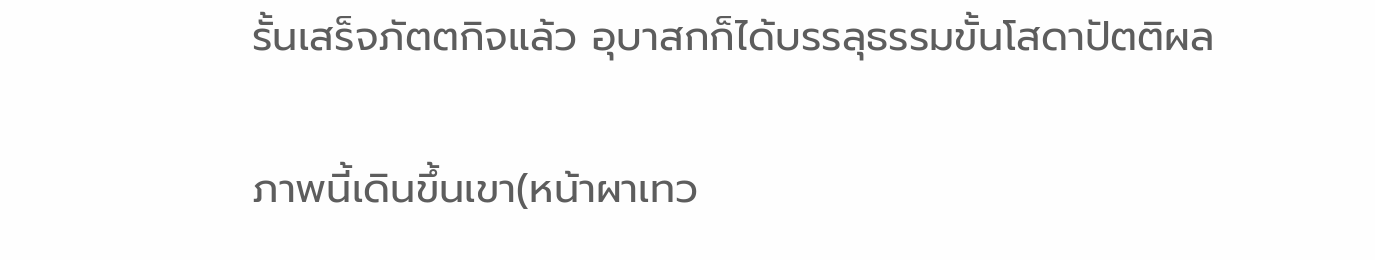รั้นเสร็จภัตตกิจแล้ว อุบาสกก็ได้บรรลุธรรมขั้นโสดาปัตติผล

ภาพนี้เดินขึ้นเขา(หน้าผาเทว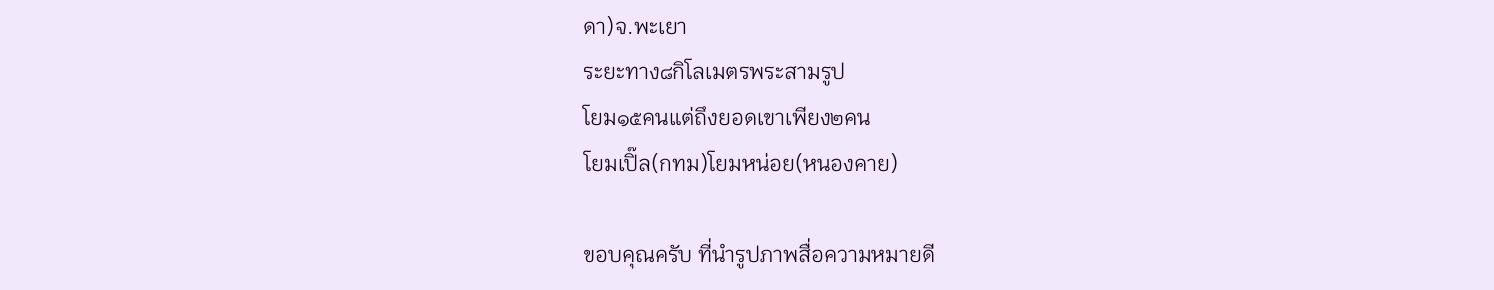ดา)จ.พะเยา
ระยะทาง๘กิโลเมตรพระสามรูป
โยม๑๕คนแต่ถึงยอดเขาเพียง๒คน
โยมเปิ๊ล(กทม)โยมหน่อย(หนองคาย)

ขอบคุณครับ ที่นำรูปภาพสื่อความหมายดี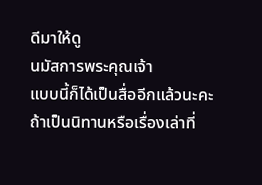ดีมาให้ดู
นมัสการพระคุณเจ้า
แบบนี้ก็ได้เป็นสื่ออีกแล้วนะคะ
ถ้าเป็นนิทานหรือเรื่องเล่าที่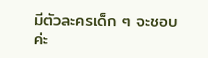มีตัวละครเด็ก ๆ จะชอบค่ะ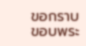ขอกราบขอบพระ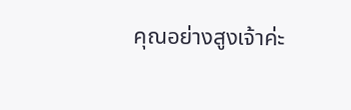คุณอย่างสูงเจ้าค่ะ